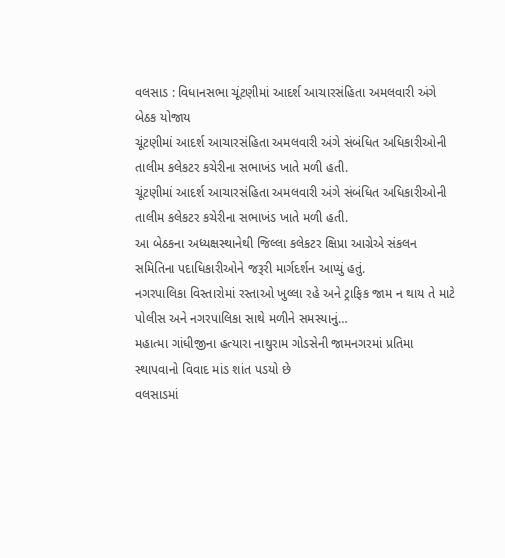વલસાડ : વિધાનસભા ચૂંટણીમાં આદર્શ આચારસંહિતા અમલવારી અંગે બેઠક યોજાય
ચૂંટણીમાં આદર્શ આચારસંહિતા અમલવારી અંગે સંબંધિત અધિકારીઓની તાલીમ કલેકટર કચેરીના સભાખંડ ખાતે મળી હતી.
ચૂંટણીમાં આદર્શ આચારસંહિતા અમલવારી અંગે સંબંધિત અધિકારીઓની તાલીમ કલેકટર કચેરીના સભાખંડ ખાતે મળી હતી.
આ બેઠકના અધ્યક્ષસ્થાનેથી જિલ્લા કલેકટર ક્ષિપ્રા આગ્રેએ સંકલન સમિતિના પદાધિકારીઓને જરૂરી માર્ગદર્શન આપ્યું હતું.
નગરપાલિકા વિસ્તારોમાં રસ્તાઓ ખુલ્લા રહે અને ટ્રાફિક જામ ન થાય તે માટે પોલીસ અને નગરપાલિકા સાથે મળીને સમસ્યાનું…
મહાત્મા ગાંધીજીના હત્યારા નાથુરામ ગોડસેની જામનગરમાં પ્રતિમા સ્થાપવાનો વિવાદ માંડ શાંત પડયો છે
વલસાડમાં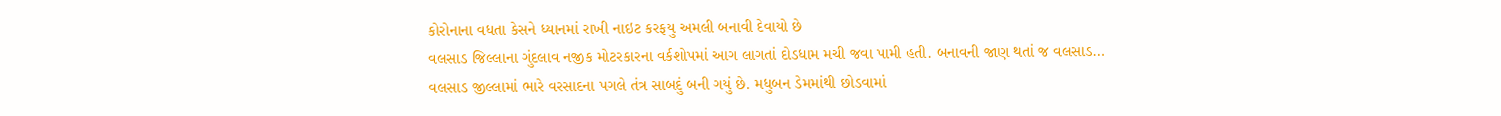કોરોનાના વધતા કેસને ધ્યાનમાં રાખી નાઇટ કરફયુ અમલી બનાવી દેવાયો છે
વલસાડ જિલ્લાના ગુંદલાવ નજીક મોટરકારના વર્કશોપમાં આગ લાગતાં દોડધામ મચી જવા પામી હતી. બનાવની જાણ થતાં જ વલસાડ…
વલસાડ જીલ્લામાં ભારે વરસાદના પગલે તંત્ર સાબદું બની ગયું છે. મધુબન ડેમમાંથી છોડવામાં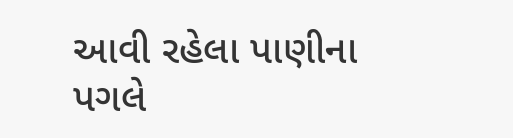આવી રહેલા પાણીના પગલે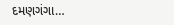દમણગંગા…